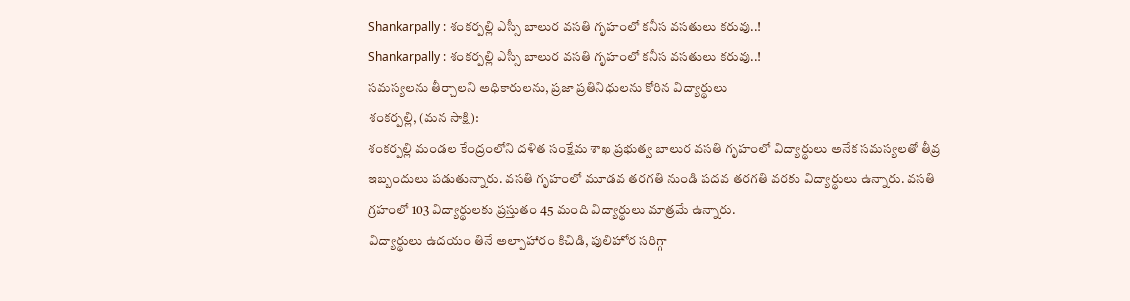Shankarpally : శంకర్పల్లి ఎస్సీ బాలుర వసతి గృహంలో కనీస వసతులు కరువు..!
Shankarpally : శంకర్పల్లి ఎస్సీ బాలుర వసతి గృహంలో కనీస వసతులు కరువు..!
సమస్యలను తీర్చాలని అధికారులను, ప్రజా ప్రతినిధులను కోరిన విద్యార్థులు
శంకర్పల్లి, (మన సాక్షి):
శంకర్పల్లి మండల కేంద్రంలోని దళిత సంక్షేమ శాఖ ప్రభుత్వ బాలుర వసతి గృహంలో విద్యార్థులు అనేక సమస్యలతో తీవ్ర ఇబ్బందులు పడుతున్నారు. వసతి గృహంలో మూడవ తరగతి నుండి పదవ తరగతి వరకు విద్యార్థులు ఉన్నారు. వసతి గ్రహంలో 103 విద్యార్థులకు ప్రస్తుతం 45 మంది విద్యార్థులు మాత్రమే ఉన్నారు.
విద్యార్థులు ఉదయం తినే అల్పాహారం కిచిడి, పులిహోర సరిగ్గా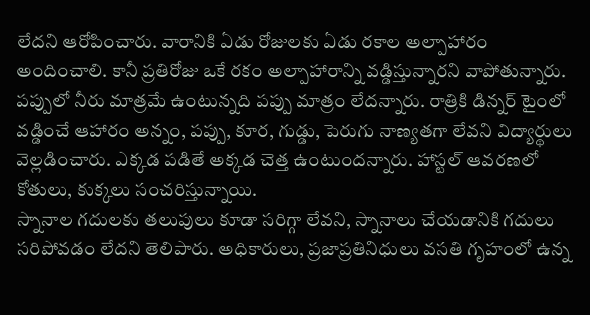లేదని ఆరోపించారు. వారానికి ఏడు రోజులకు ఏడు రకాల అల్పాహారం అందించాలి. కానీ ప్రతిరోజు ఒకే రకం అల్పాహారాన్ని వడ్డిస్తున్నారని వాపోతున్నారు.
పప్పులో నీరు మాత్రమే ఉంటున్నది పప్పు మాత్రం లేదన్నారు. రాత్రికి డిన్నర్ టైంలో వడ్డించే ఆహారం అన్నం, పప్పు, కూర, గుడ్డు, పెరుగు నాణ్యతగా లేవని విద్యార్థులు వెల్లడించారు. ఎక్కడ పడితే అక్కడ చెత్త ఉంటుందన్నారు. హాస్టల్ ఆవరణలో కోతులు, కుక్కలు సంచరిస్తున్నాయి.
స్నానాల గదులకు తలుపులు కూడా సరిగ్గా లేవని, స్నానాలు చేయడానికి గదులు సరిపోవడం లేదని తెలిపారు. అధికారులు, ప్రజాప్రతినిధులు వసతి గృహంలో ఉన్న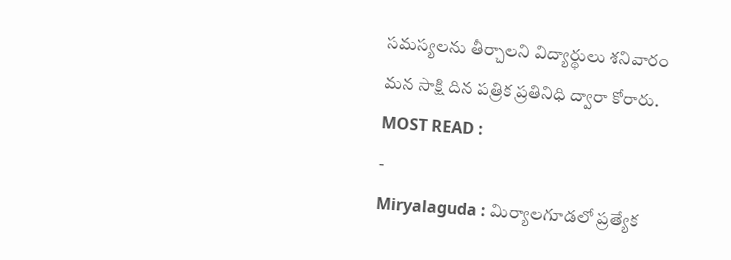సమస్యలను తీర్చాలని విద్యార్థులు శనివారం మన సాక్షి దిన పత్రిక ప్రతినిధి ద్వారా కోరారు.
MOST READ :
-
Miryalaguda : మిర్యాలగూడలో ప్రత్యేక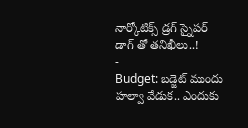నార్కోటిక్స్ డ్రగ్ స్నైపర్ డాగ్ తో తనిఖీలు..!
-
Budget: బడ్జెట్ ముందు హల్వా వేడుక.. ఎందుకు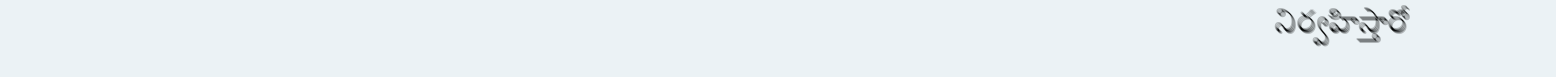నిర్వహిస్తారో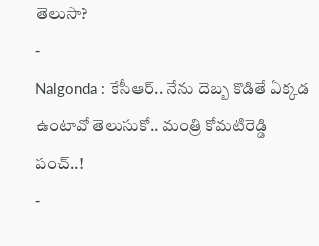తెలుసా?
-
Nalgonda : కేసీఆర్.. నేను దెబ్బ కొడితే ఏక్కడ ఉంటావో తెలుసుకో.. మంత్రి కోమటిరెడ్డి పంచ్..!
-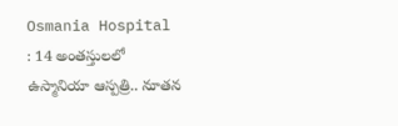Osmania Hospital : 14 అంతస్తులలో ఉస్మానియా ఆస్పత్రి.. నూతన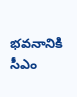భవనానికి సీఎం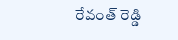రేవంత్ రెడ్డి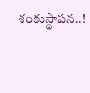శంకుస్థాపన..!